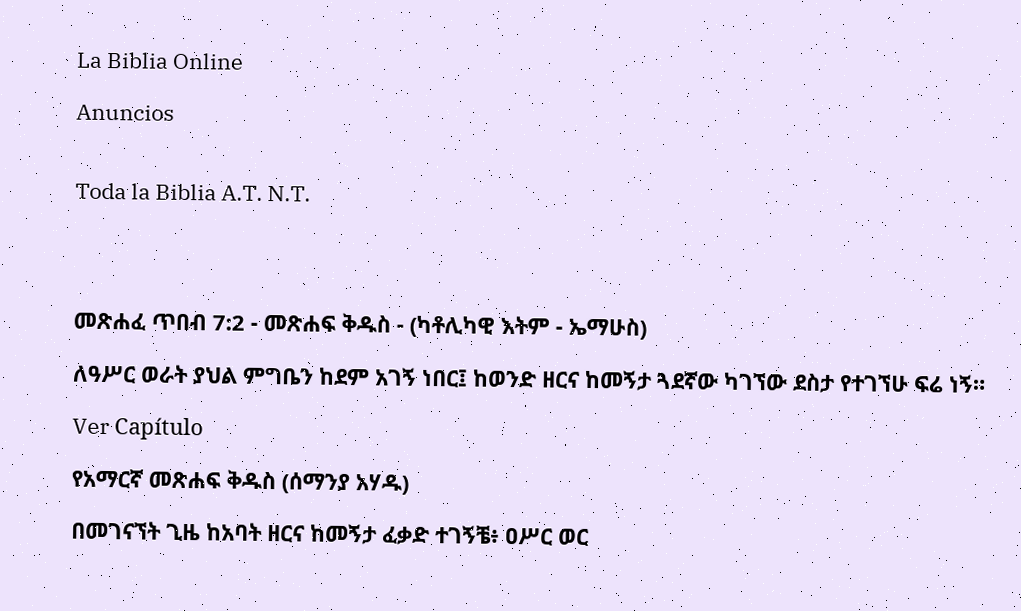La Biblia Online

Anuncios


Toda la Biblia A.T. N.T.




መጽሐፈ ጥበብ 7:2 - መጽሐፍ ቅዱስ - (ካቶሊካዊ እትም - ኤማሁስ)

ለዓሥር ወራት ያህል ምግቤን ከደም አገኝ ነበር፤ ከወንድ ዘርና ከመኝታ ጓደኛው ካገኘው ደስታ የተገኘሁ ፍሬ ነኝ።

Ver Capítulo

የአማርኛ መጽሐፍ ቅዱስ (ሰማንያ አሃዱ)

በመገናኘት ጊዜ ከአባት ዘርና ከመኝታ ፈቃድ ተገኝቼ፥ ዐሥር ወር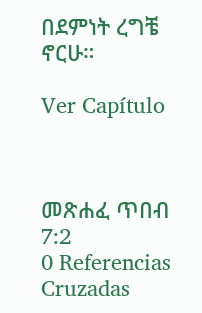በደምነት ረግቼ ኖርሁ።

Ver Capítulo



መጽሐፈ ጥበብ 7:2
0 Referencias Cruzadas